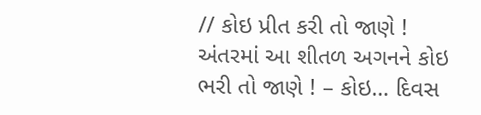// કોઇ પ્રીત કરી તો જાણે ! અંતરમાં આ શીતળ અગનને કોઇ ભરી તો જાણે ! – કોઇ… દિવસ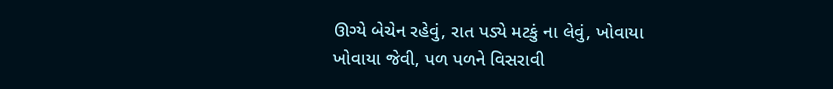ઊગ્યે બેચેન રહેવું, રાત પડ્યે મટકું ના લેવું, ખોવાયા ખોવાયા જેવી, પળ પળને વિસરાવી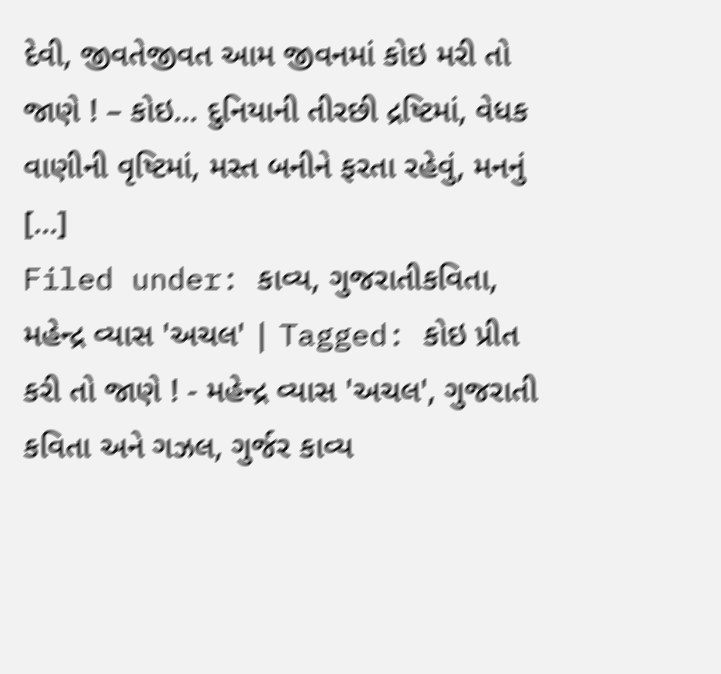દેવી, જીવતેજીવત આમ જીવનમાં કોઇ મરી તો જાણે ! – કોઇ… દુનિયાની તીરછી દ્રષ્ટિમાં, વેધક વાણીની વૃષ્ટિમાં, મસ્ત બનીને ફરતા રહેવું, મનનું [...]
Filed under: કાવ્ય, ગુજરાતીકવિતા, મહેન્દ્ર વ્યાસ 'અચલ' | Tagged: કોઇ પ્રીત કરી તો જાણે ! - મહેન્દ્ર વ્યાસ 'અચલ', ગુજરાતી કવિતા અને ગઝલ, ગુર્જર કાવ્ય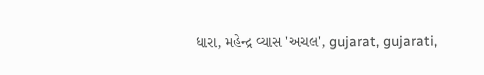ધારા, મહેન્દ્ર વ્યાસ 'અચલ', gujarat, gujarati,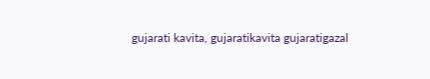gujarati kavita, gujaratikavita gujaratigazal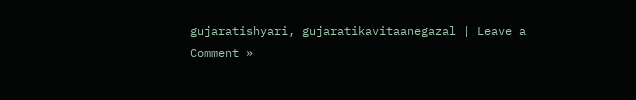gujaratishyari, gujaratikavitaanegazal | Leave a Comment »